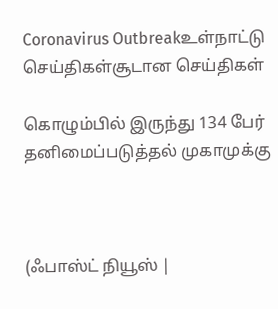Coronavirus Outbreakஉள்நாட்டு செய்திகள்சூடான செய்திகள்

கொழும்பில் இருந்து 134 பேர் தனிமைப்படுத்தல் முகாமுக்கு



(ஃபாஸ்ட் நியூஸ் |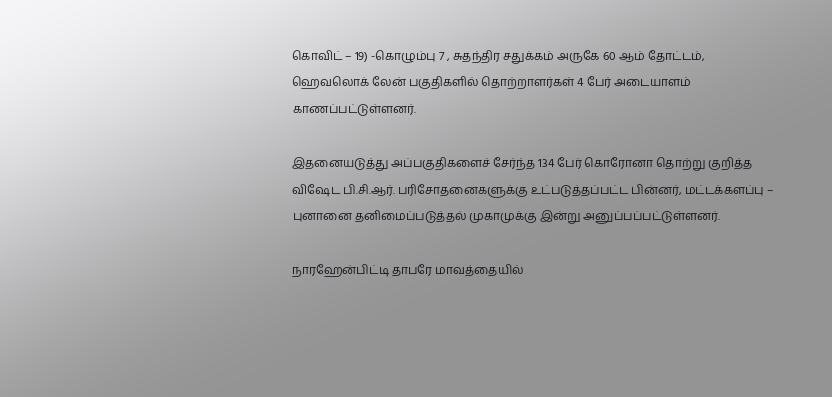கொவிட் – 19) -கொழும்பு 7 , சுதந்திர சதுக்கம் அருகே 60 ஆம் தோட்டம்,  ஹெவலொக் லேன் பகுதிகளில் தொற்றாளர்கள் 4 பேர் அடையாளம் காணப்பட்டுள்ளனர்.

இதனையடுத்து அப்பகுதிகளைச் சேர்ந்த 134 பேர் கொரோனா தொற்று குறித்த விஷேட பி.சி.ஆர். பரிசோதனைகளுக்கு உட்படுத்தப்பட்ட பின்னர், மட்டக்களப்பு – புனானை தனிமைப்படுத்தல் முகாமுக்கு இன்று அனுப்பப்பட்டுள்ளனர்.

நாரஹேன்பிட்டி தாபரே மாவத்தையில்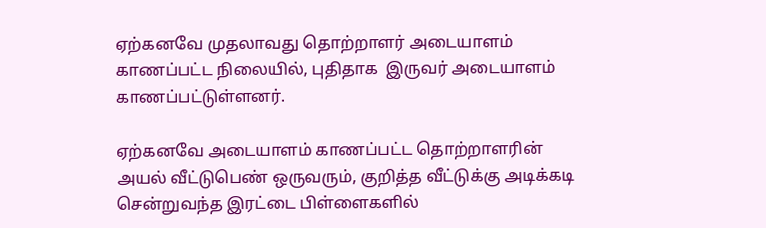ஏற்கனவே முதலாவது தொற்றாளர் அடையாளம் காணப்பட்ட நிலையில், புதிதாக  இருவர் அடையாளம் காணப்பட்டுள்ளனர்.

ஏற்கனவே அடையாளம் காணப்பட்ட தொற்றாளரின் அயல் வீட்டுபெண் ஒருவரும், குறித்த வீட்டுக்கு அடிக்கடி சென்றுவந்த இரட்டை பிள்ளைகளில்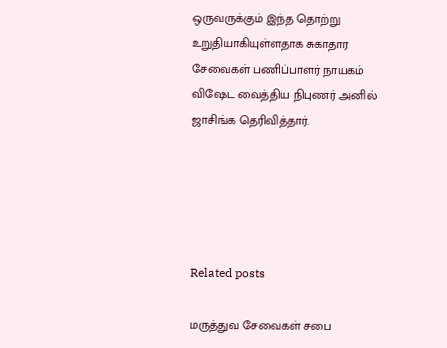ஒருவருக்கும் இந்த தொற்று உறுதியாகியுள்ளதாக சுகாதார சேவைகள் பணிப்பாளர் நாயகம்  விஷேட வைத்திய நிபுணர் அனில் ஜாசிங்க தெரிவித்தார்.





Related posts

மருத்துவ சேவைகள் சபை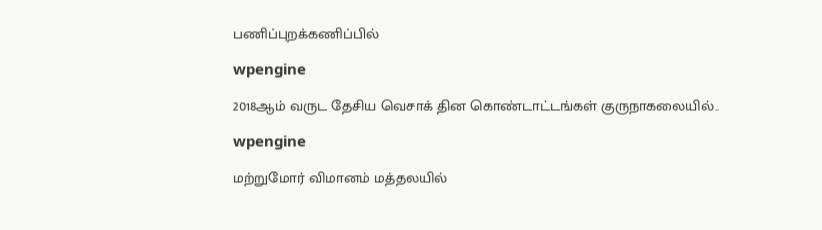பணிப்புறக்கணிப்பில்

wpengine

2018ஆம் வருட தேசிய வெசாக் தின கொண்டாட்டங்கள் குருநாகலையில்..

wpengine

மற்றுமோர் விமானம் மத்தலயில்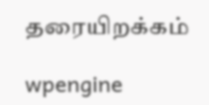தரையிறக்கம்

wpengine